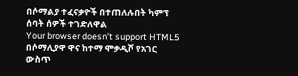በሶማልያ ተፈናቃዮች በተጠለሉበት ካምፕ ሰባት ሰዎች ተገድለዋል
Your browser doesn’t support HTML5
በሶማሊያዋ ዋና ከተማ ሞቃዲሾ የአገር ውስጥ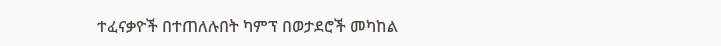ተፈናቃዮች በተጠለሉበት ካምፕ በወታደሮች መካከል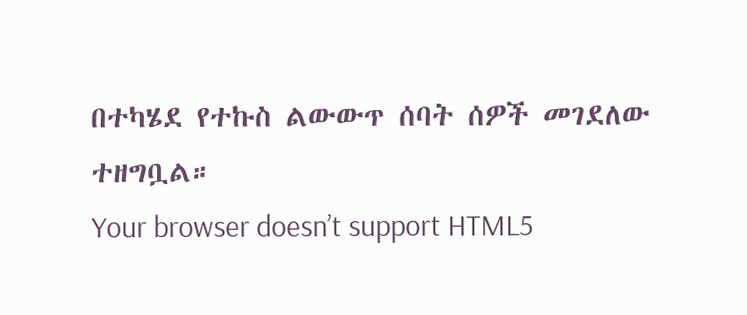በተካሄደ የተኩስ ልውውጥ ሰባት ሰዎች መገደለው ተዘግቧል።
Your browser doesn’t support HTML5